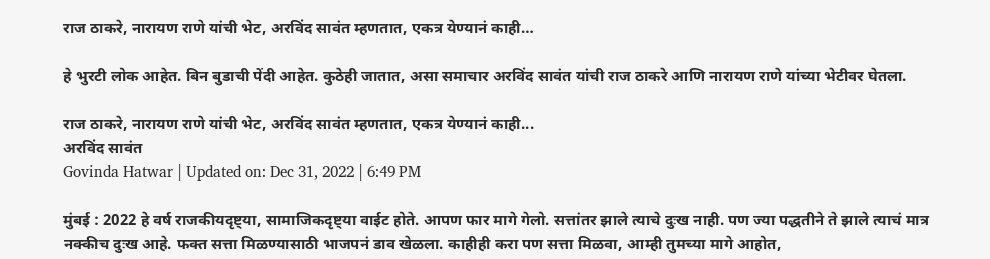राज ठाकरे, नारायण राणे यांची भेट, अरविंद सावंत म्हणतात, एकत्र येण्यानं काही…

हे भुरटी लोक आहेत. बिन बुडाची पेंदी आहेत. कुठेही जातात, असा समाचार अरविंद सावंत यांची राज ठाकरे आणि नारायण राणे यांच्या भेटीवर घेतला.

राज ठाकरे, नारायण राणे यांची भेट, अरविंद सावंत म्हणतात, एकत्र येण्यानं काही...
अरविंद सावंत
Govinda Hatwar | Updated on: Dec 31, 2022 | 6:49 PM

मुंबई : 2022 हे वर्ष राजकीयदृष्ट्या, सामाजिकदृष्ट्या वाईट होते. आपण फार मागे गेलो. सत्तांतर झाले त्याचे दुःख नाही. पण ज्या पद्धतीने ते झाले त्याचं मात्र नक्कीच दुःख आहे. फक्त सत्ता मिळण्यासाठी भाजपनं डाव खेळला. काहीही करा पण सत्ता मिळवा, आम्ही तुमच्या मागे आहोत,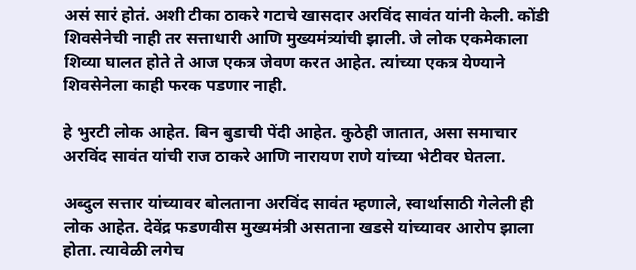असं सारं होतं. अशी टीका ठाकरे गटाचे खासदार अरविंद सावंत यांनी केली. कोंडी शिवसेनेची नाही तर सत्ताधारी आणि मुख्यमंत्र्यांची झाली. जे लोक एकमेकाला शिव्या घालत होते ते आज एकत्र जेवण करत आहेत. त्यांच्या एकत्र येण्याने शिवसेनेला काही फरक पडणार नाही.

हे भुरटी लोक आहेत. बिन बुडाची पेंदी आहेत. कुठेही जातात, असा समाचार अरविंद सावंत यांची राज ठाकरे आणि नारायण राणे यांच्या भेटीवर घेतला.

अब्दुल सत्तार यांच्यावर बोलताना अरविंद सावंत म्हणाले, स्वार्थासाठी गेलेली ही लोक आहेत. देवेंद्र फडणवीस मुख्यमंत्री असताना खडसे यांच्यावर आरोप झाला होता. त्यावेळी लगेच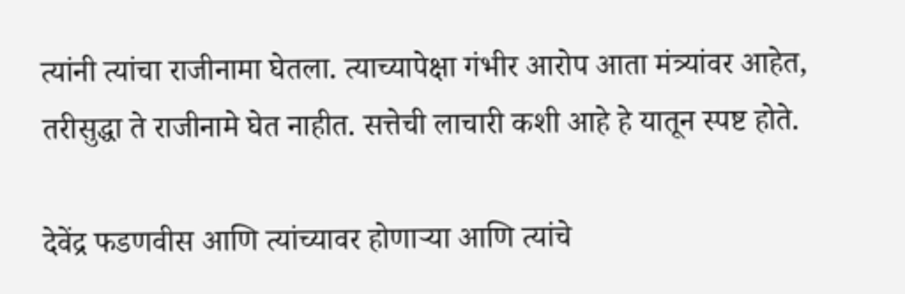त्यांनी त्यांचा राजीनामा घेतला. त्याच्यापेक्षा गंभीर आरोप आता मंत्र्यांवर आहेत, तरीसुद्धा ते राजीनामे घेत नाहीत. सत्तेची लाचारी कशी आहे हे यातून स्पष्ट होते.

देवेंद्र फडणवीस आणि त्यांच्यावर होणाऱ्या आणि त्यांचे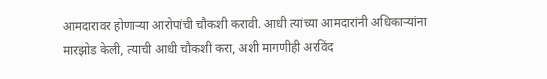आमदारावर होणाऱ्या आरोपांची चौकशी करावी. आधी त्यांच्या आमदारांनी अधिकाऱ्यांना मारझोड केली, त्याची आधी चौकशी करा, अशी मागणीही अरविंद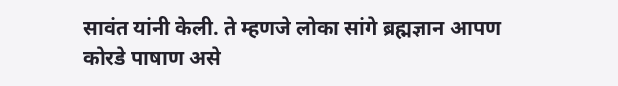सावंत यांनी केली. ते म्हणजे लोका सांगे ब्रह्मज्ञान आपण कोरडे पाषाण असे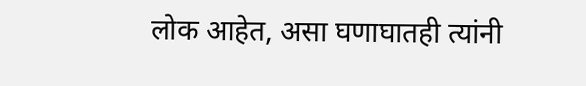लोक आहेत, असा घणाघातही त्यांनी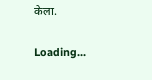केला.

Loading...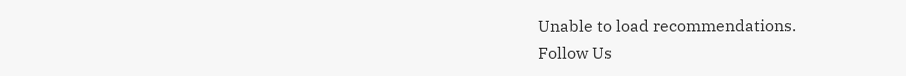Unable to load recommendations.
Follow Us